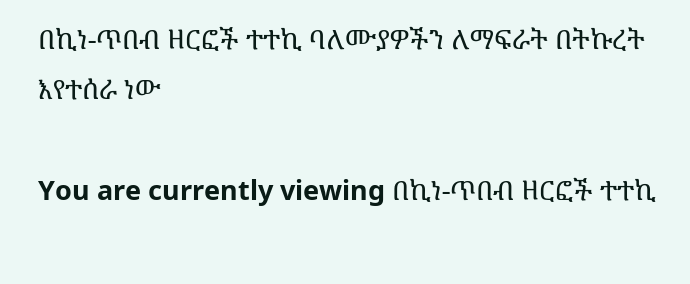በኪነ-ጥበብ ዘርፎች ተተኪ ባለሙያዎችን ለማፍራት በትኩረት እየተሰራ ነው

You are currently viewing በኪነ-ጥበብ ዘርፎች ተተኪ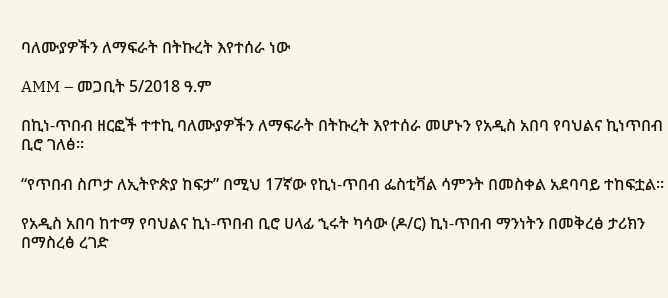ባለሙያዎችን ለማፍራት በትኩረት እየተሰራ ነው

AMM – መጋቢት 5/2018 ዓ.ም

በኪነ-ጥበብ ዘርፎች ተተኪ ባለሙያዎችን ለማፍራት በትኩረት እየተሰራ መሆኑን የአዲስ አበባ የባህልና ኪነጥበብ ቢሮ ገለፅ፡፡

“የጥበብ ስጦታ ለኢትዮጵያ ከፍታ” በሚህ 17ኛው የኪነ-ጥበብ ፌስቲቫል ሳምንት በመስቀል አደባባይ ተከፍቷል፡፡

የአዲስ አበባ ከተማ የባህልና ኪነ-ጥበብ ቢሮ ሀላፊ ኂሩት ካሳው (ዶ/ር) ኪነ-ጥበብ ማንነትን በመቅረፅ ታሪክን በማስረፅ ረገድ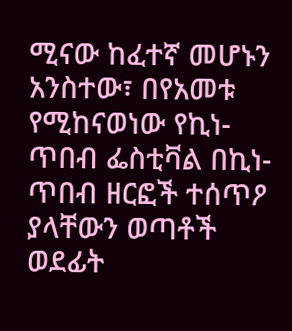ሚናው ከፈተኛ መሆኑን አንስተው፣ በየአመቱ የሚከናወነው የኪነ-ጥበብ ፌስቲቫል በኪነ-ጥበብ ዘርፎች ተሰጥዖ ያላቸውን ወጣቶች ወደፊት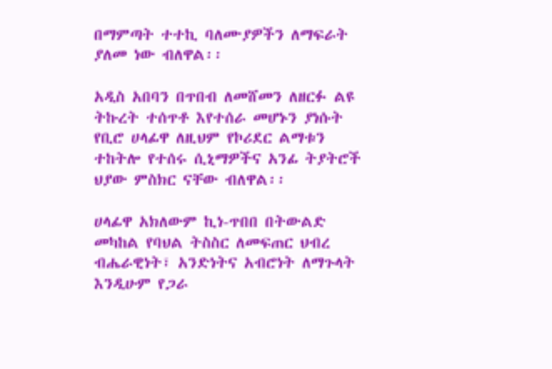በማምጣት ተተኪ ባለሙያዎችን ለማፍራት ያለመ ነው ብለዋል፡፡

አዲስ አበባን በጥበብ ለመሸመን ለዘርፉ ልዩ ትኩረት ተሰጥቶ እየተሰራ መሆኑን ያነሱት የቢሮ ሀላፊዋ ለዚህም የኮሪደር ልማቱን ተከትሎ የተሰሩ ሲኒማዎችና አንፊ ትያትሮች ህያው ምስክር ናቸው ብለዋል፡፡

ሀላፊዋ አክለውም ኪነ-ጥበበ በትውልድ መካከል የባህል ትስስር ለመፍጠር ህብረ ብሔራዊነት፣ አንድነትና አብሮነት ለማጉላት እንዲሁም የጋራ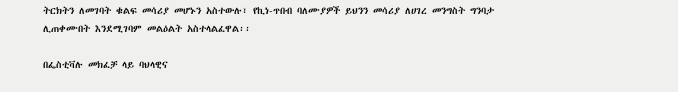ትርክትን ለመገባት ቁልፍ መሳሪያ መሆኑን አስተውሉ፣ የኪነ-ጥበብ ባለሙያዎች ይህንን መሳሪያ ለሀገረ መንግስት ግንባታ ሊጠቀሙበት እንደሚገባም መልዕልት አስተላልፈዋል፡፡

በፌስቲቫሉ መክፈቻ ላይ ባህላዊና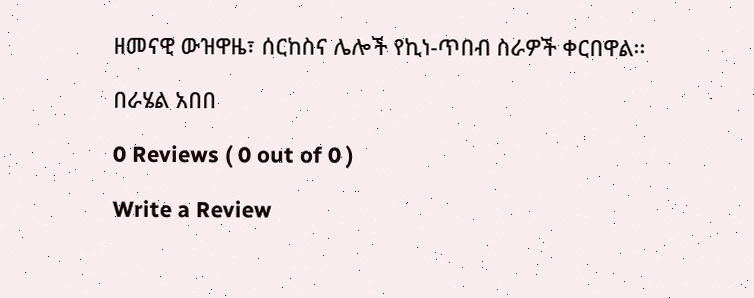ዘመናዊ ውዝዋዜ፣ ሰርከስና ሌሎች የኪነ-ጥበብ ስራዎች ቀርበዋል፡፡

በራሄል አበበ

0 Reviews ( 0 out of 0 )

Write a Review